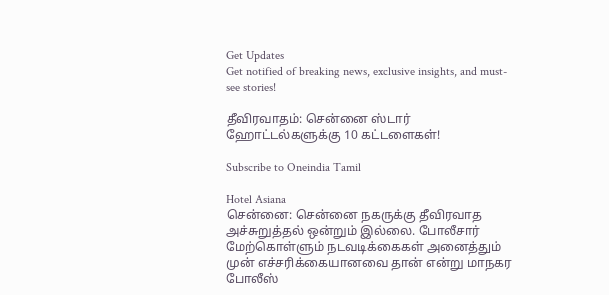Get Updates
Get notified of breaking news, exclusive insights, and must-see stories!

தீவிரவாதம்: சென்னை ஸ்டார் ஹோட்டல்களுக்கு 10 கட்டளைகள்!

Subscribe to Oneindia Tamil

Hotel Asiana
சென்னை: சென்னை நகருக்கு தீவிரவாத அச்சுறுத்தல் ஒன்றும் இல்லை. போலீசார் மேற்கொள்ளும் நடவடிக்கைகள் அனைத்தும் முன் எச்சரிக்கையானவை தான் என்று மாநகர போலீஸ்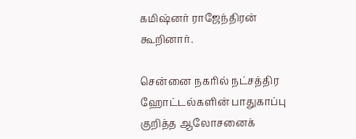கமிஷ்னர் ராஜேந்திரன் கூறினார்.

சென்னை நகரில் நட்சத்திர ஹோட்டல்களின் பாதுகாப்பு குறித்த ஆலோசனைக்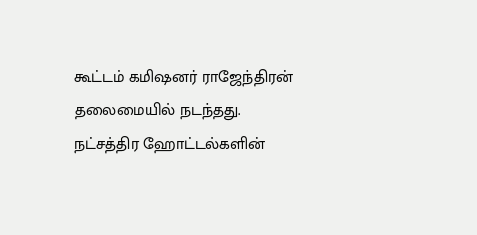கூட்டம் கமிஷனர் ராஜேந்திரன் தலைமையில் நடந்தது. நட்சத்திர ஹோட்டல்களின்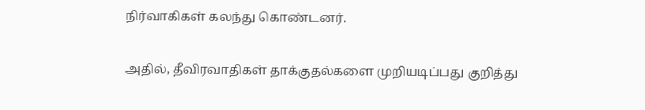நிர்வாகிகள் கலந்து கொண்டனர்.

அதில், தீவிரவாதிகள் தாக்குதல்களை முறியடிப்பது குறித்து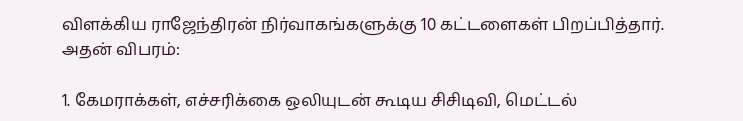விளக்கிய ராஜேந்திரன் நிர்வாகங்களுக்கு 10 கட்டளைகள் பிறப்பித்தார்.
அதன் விபரம்:

1. கேமராக்கள், எச்சரிக்கை ஒலியுடன் கூடிய சிசிடிவி, மெட்டல்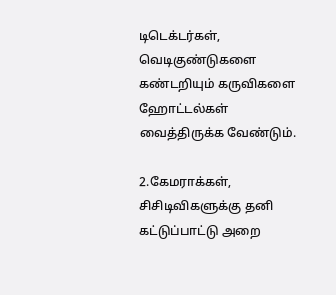டிடெக்டர்கள், வெடிகுண்டுகளை கண்டறியும் கருவிகளை ஹோட்டல்கள் வைத்திருக்க வேண்டும்.

2.கேமராக்கள், சிசிடிவிகளுக்கு தனி கட்டுப்பாட்டு அறை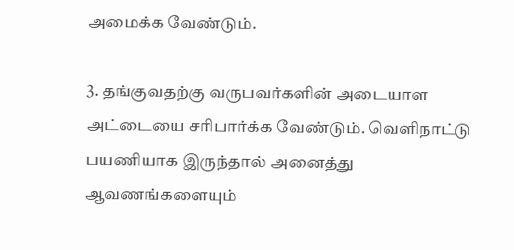அமைக்க வேண்டும்.

3. தங்குவதற்கு வருபவர்களின் அடையாள அட்டையை சரிபார்க்க வேண்டும். வெளிநாட்டு பயணியாக இருந்தால் அனைத்து ஆவணங்களையும்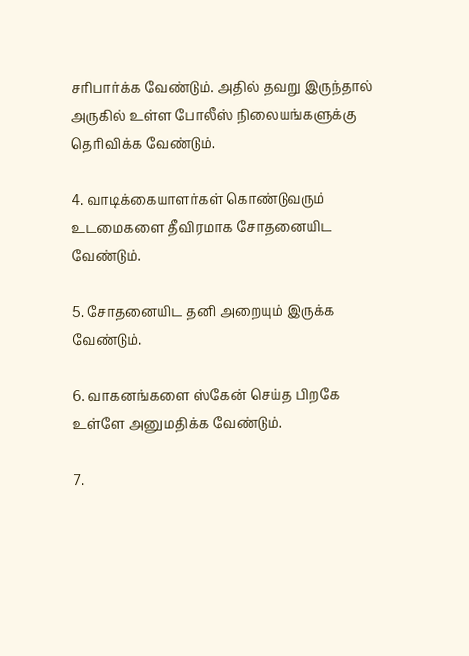சரிபார்க்க வேண்டும். அதில் தவறு இருந்தால் அருகில் உள்ள போலீஸ் நிலையங்களுக்கு தெரிவிக்க வேண்டும்.

4. வாடிக்கையாளர்கள் கொண்டுவரும் உடமைகளை தீவிரமாக சோதனையிட வேண்டும்.

5. சோதனையிட தனி அறையும் இருக்க வேண்டும்.

6. வாகனங்களை ஸ்கேன் செய்த பிறகே உள்ளே அனுமதிக்க வேண்டும்.

7.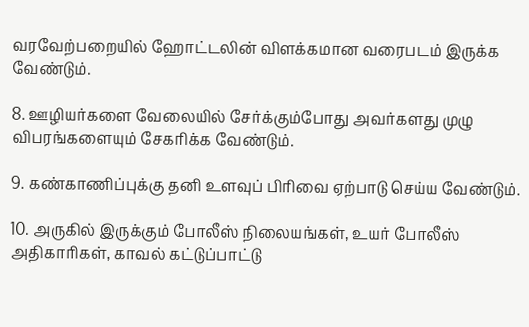வரவேற்பறையில் ஹோட்டலின் விளக்கமான வரைபடம் இருக்க வேண்டும்.

8. ஊழியர்களை வேலையில் சேர்க்கும்போது அவர்களது முழு விபரங்களையும் சேகரிக்க வேண்டும்.

9. கண்காணிப்புக்கு தனி உளவுப் பிரிவை ஏற்பாடு செய்ய வேண்டும்.

10. அருகில் இருக்கும் போலீஸ் நிலையங்கள், உயர் போலீஸ் அதிகாரிகள், காவல் கட்டுப்பாட்டு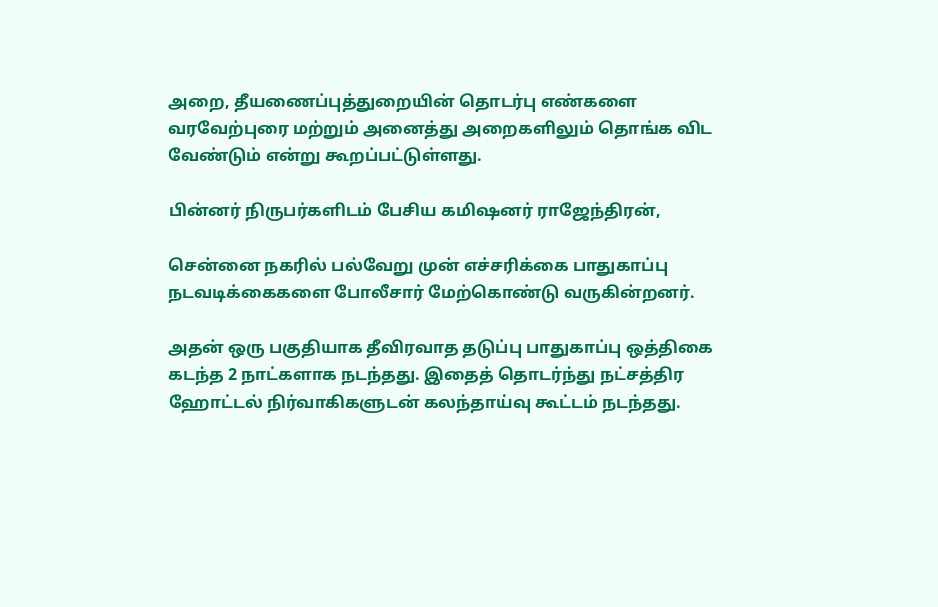அறை, தீயணைப்புத்துறையின் தொடர்பு எண்களை வரவேற்புரை மற்றும் அனைத்து அறைகளிலும் தொங்க விட வேண்டும் என்று கூறப்பட்டுள்ளது.

பின்னர் நிருபர்களிடம் பேசிய கமிஷனர் ராஜேந்திரன்,

சென்னை நகரில் பல்வேறு முன் எச்சரிக்கை பாதுகாப்பு நடவடிக்கைகளை போலீசார் மேற்கொண்டு வருகின்றனர்.

அதன் ஒரு பகுதியாக தீவிரவாத தடுப்பு பாதுகாப்பு ஒத்திகை கடந்த 2 நாட்களாக நடந்தது. இதைத் தொடர்ந்து நட்சத்திர ஹோட்டல் நிர்வாகிகளுடன் கலந்தாய்வு கூட்டம் நடந்தது.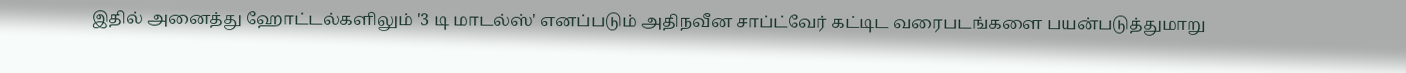இதில் அனைத்து ஹோட்டல்களிலும் '3 டி மாடல்ஸ்' எனப்படும் அதிநவீன சாப்ட்வேர் கட்டிட வரைபடங்களை பயன்படுத்துமாறு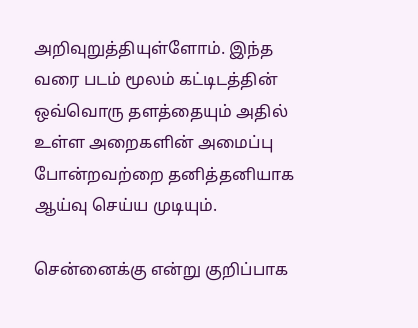அறிவுறுத்தியுள்ளோம். இந்த வரை படம் மூலம் கட்டிடத்தின் ஒவ்வொரு தளத்தையும் அதில் உள்ள அறைகளின் அமைப்பு போன்றவற்றை தனித்தனியாக ஆய்வு செய்ய முடியும்.

சென்னைக்கு என்று குறிப்பாக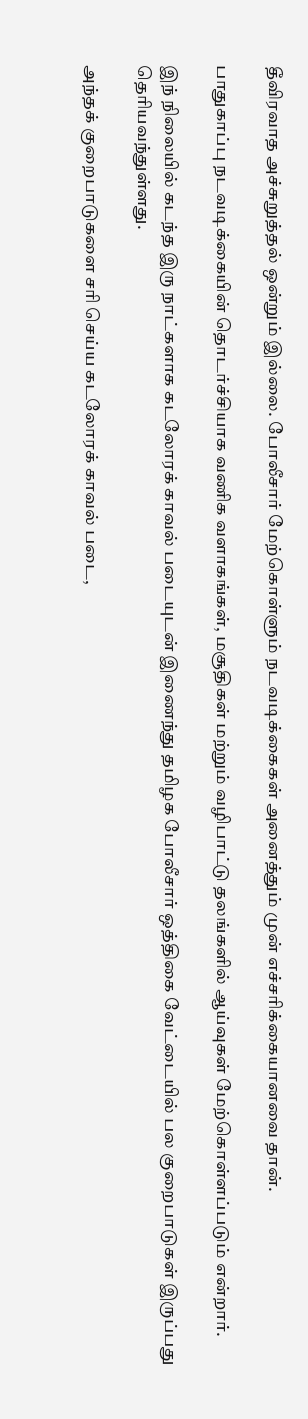தீவிரவாத அச்சுறுத்தல் ஒன்றும் இல்லை. போலீசார் மேற்கொள்ளும் நடவடிக்கைகள் அனைத்தும் முன் எச்சரிக்கையானவை தான்.

பாதுகாப்பு நடவடிக்கையின் தொடர்ச்சியாக வணிக வளாகங்கள், மசூதிகள் மற்றும் வழிபாட்டு தலங்களில் ஆய்வுகள் மேற்கொள்ளப்படும் என்றார்.

இந் நிலையில் கடந்த இரு நாட்களாக கடலோரக் காவல் படையுடன் இணைந்து தமிழக போலீசார் ஒத்திகை வேட்டையில் பல குறைபாடுகள் இருப்பது தெரியவந்துள்ளது.

அந்தக் குறைபாடுகளை சரி செய்ய கடலோரக் காவல் படை,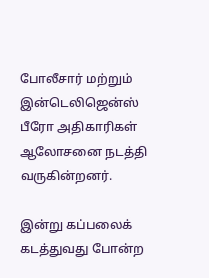போலீசார் மற்றும் இன்டெலிஜென்ஸ் பீரோ அதிகாரிகள் ஆலோசனை நடத்தி வருகின்றனர்.

இன்று கப்பலைக் கடத்துவது போன்ற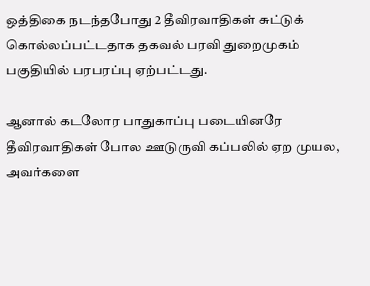ஒத்திகை நடந்தபோது 2 தீவிரவாதிகள் சுட்டுக் கொல்லப்பட்டதாக தகவல் பரவி துறைமுகம் பகுதியில் பரபரப்பு ஏற்பட்டது.

ஆனால் கடலோர பாதுகாப்பு படையினரே தீவிரவாதிகள் போல ஊடுருவி கப்பலில் ஏற முயல, அவர்களை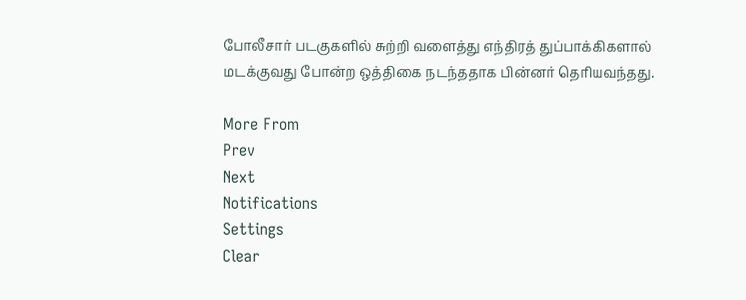போலீசார் படகுகளில் சுற்றி வளைத்து எந்திரத் துப்பாக்கிகளால் மடக்குவது போன்ற ஒத்திகை நடந்ததாக பின்னர் தெரியவந்தது.

More From
Prev
Next
Notifications
Settings
Clear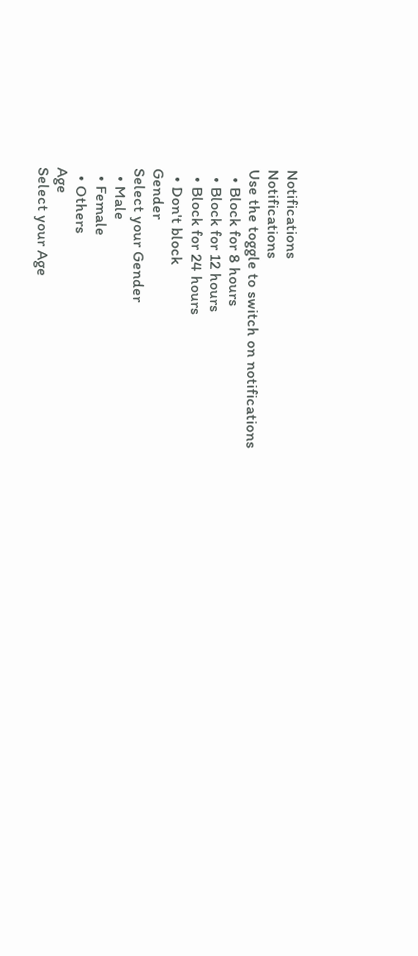Notifications
Notifications
Use the toggle to switch on notifications
  • Block for 8 hours
  • Block for 12 hours
  • Block for 24 hours
  • Don't block
Gender
Select your Gender
  • Male
  • Female
  • Others
Age
Select your Age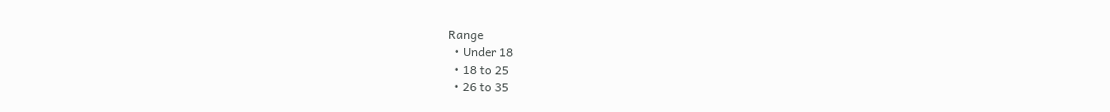Range
  • Under 18
  • 18 to 25
  • 26 to 35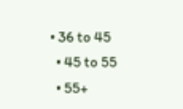• 36 to 45
  • 45 to 55
  • 55+